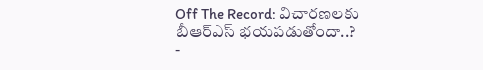Off The Record: విచారణలకు బీఆర్ఎస్ భయపడుతోందా..?
-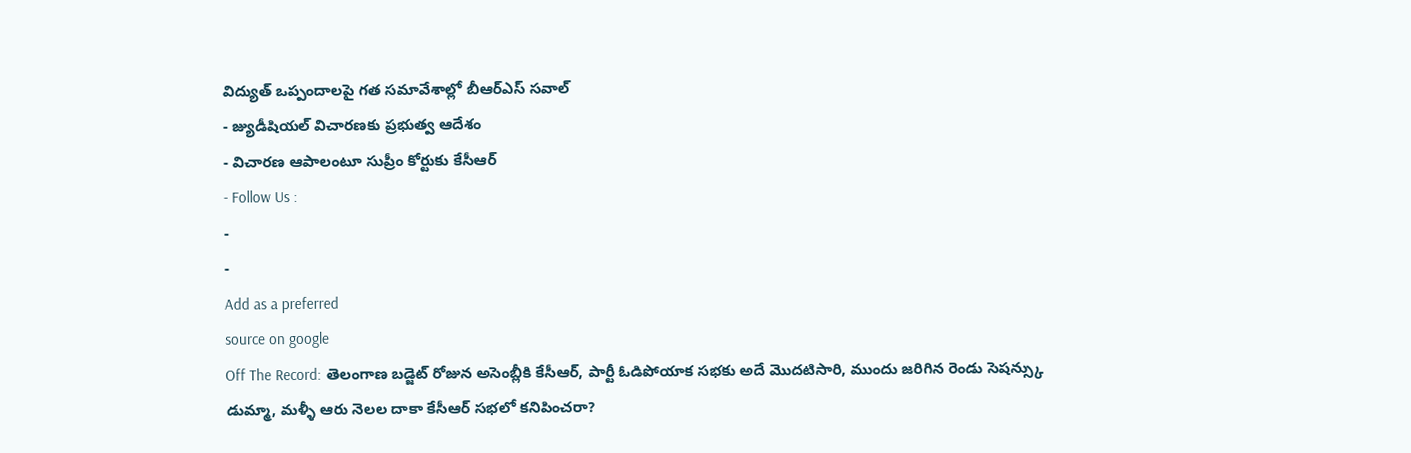విద్యుత్ ఒప్పందాలపై గత సమావేశాల్లో బీఆర్ఎస్ సవాల్
- జ్యుడీషియల్ విచారణకు ప్రభుత్వ ఆదేశం
- విచారణ ఆపాలంటూ సుప్రీం కోర్టుకు కేసీఆర్
- Follow Us :
-
-
Add as a preferred
source on google
Off The Record: తెలంగాణ బడ్జెట్ రోజున అసెంబ్లీకి కేసీఆర్, పార్టీ ఓడిపోయాక సభకు అదే మొదటిసారి, ముందు జరిగిన రెండు సెషన్స్కు డుమ్మా, మళ్ళీ ఆరు నెలల దాకా కేసీఆర్ సభలో కనిపించరా?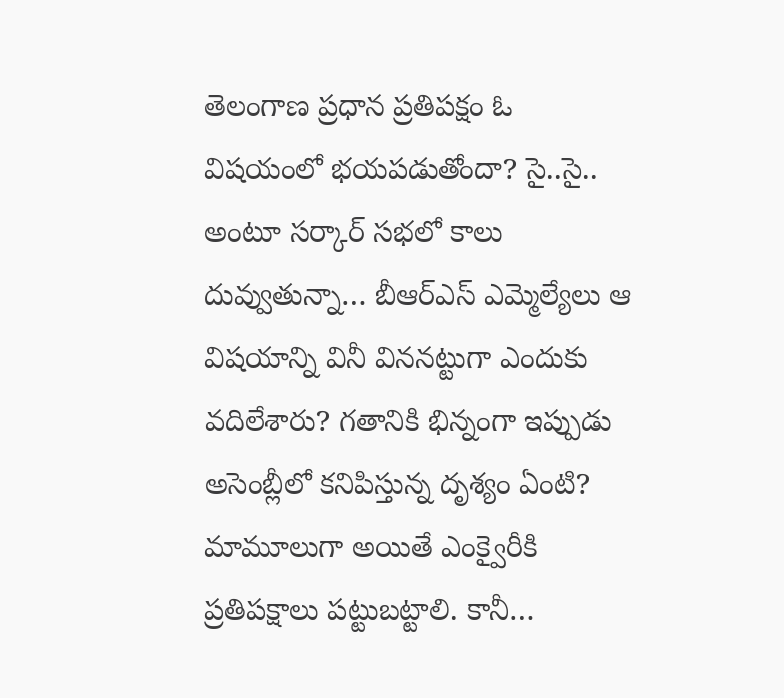తెలంగాణ ప్రధాన ప్రతిపక్షం ఓ విషయంలో భయపడుతోందా? సై..సై.. అంటూ సర్కార్ సభలో కాలు దువ్వుతున్నా… బీఆర్ఎస్ ఎమ్మెల్యేలు ఆ విషయాన్ని వినీ విననట్టుగా ఎందుకు వదిలేశారు? గతానికి భిన్నంగా ఇప్పుడు అసెంబ్లీలో కనిపిస్తున్న దృశ్యం ఏంటి? మామూలుగా అయితే ఎంక్వైరీకి ప్రతిపక్షాలు పట్టుబట్టాలి. కానీ…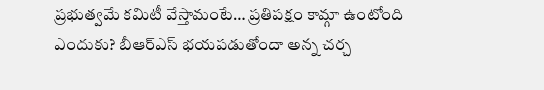ప్రభుత్వమే కమిటీ వేస్తామంటే… ప్రతిపక్షం కామ్గా ఉంటోంది ఎందుకు? బీఆర్ఎస్ భయపడుతోందా అన్న చర్చ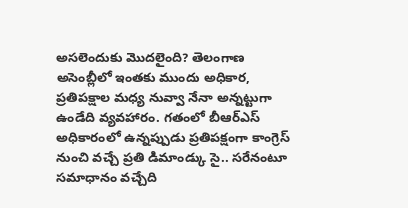అసలెందుకు మొదలైంది? తెలంగాణ అసెంబ్లీలో ఇంతకు ముందు అధికార, ప్రతిపక్షాల మధ్య నువ్వా నేనా అన్నట్టుగా ఉండేది వ్యవహారం. గతంలో బీఆర్ఎస్ అధికారంలో ఉన్నప్పుడు ప్రతిపక్షంగా కాంగ్రెస్ నుంచి వచ్చే ప్రతి డిమాండ్కు సై.. సరేనంటూ సమాధానం వచ్చేది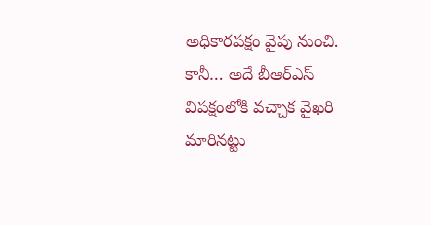అధికారపక్షం వైపు నుంచి. కానీ… అదే బీఆర్ఎస్ విపక్షంలోకి వచ్చాక వైఖరి మారినట్టు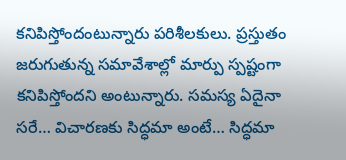కనిపిస్తోందంటున్నారు పరిశీలకులు. ప్రస్తుతం జరుగుతున్న సమావేశాల్లో మార్పు స్పష్టంగా కనిపిస్తోందని అంటున్నారు. సమస్య ఏదైనా సరే… విచారణకు సిద్ధమా అంటే… సిద్ధమా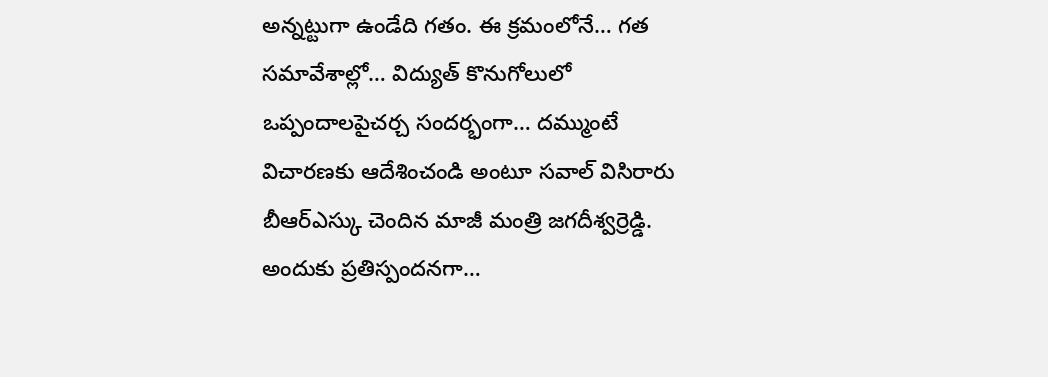అన్నట్టుగా ఉండేది గతం. ఈ క్రమంలోనే… గత సమావేశాల్లో… విద్యుత్ కొనుగోలులో ఒప్పందాలపైచర్చ సందర్భంగా… దమ్ముంటే విచారణకు ఆదేశించండి అంటూ సవాల్ విసిరారు బీఆర్ఎస్కు చెందిన మాజీ మంత్రి జగదీశ్వర్రెడ్డి. అందుకు ప్రతిస్పందనగా…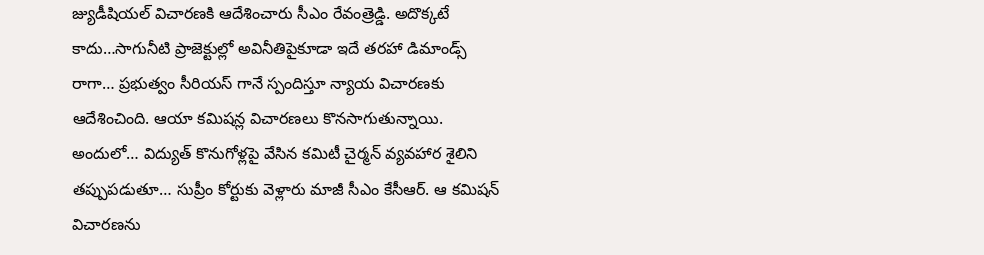జ్యుడీషియల్ విచారణకి ఆదేశించారు సీఎం రేవంత్రెడ్డి. అదొక్కటే కాదు…సాగునీటి ప్రాజెక్టుల్లో అవినీతిపైకూడా ఇదే తరహా డిమాండ్స్ రాగా… ప్రభుత్వం సీరియస్ గానే స్పందిస్తూ న్యాయ విచారణకు ఆదేశించింది. ఆయా కమిషన్ల విచారణలు కొనసాగుతున్నాయి. అందులో… విద్యుత్ కొనుగోళ్లపై వేసిన కమిటీ చైర్మన్ వ్యవహార శైలిని తప్పుపడుతూ… సుప్రీం కోర్టుకు వెళ్లారు మాజీ సీఎం కేసీఆర్. ఆ కమిషన్ విచారణను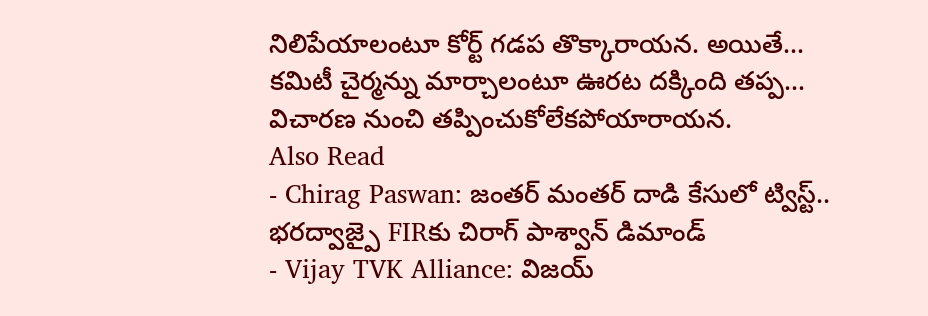నిలిపేయాలంటూ కోర్ట్ గడప తొక్కారాయన. అయితే… కమిటీ చైర్మన్ను మార్చాలంటూ ఊరట దక్కింది తప్ప… విచారణ నుంచి తప్పించుకోలేకపోయారాయన.
Also Read
- Chirag Paswan: జంతర్ మంతర్ దాడి కేసులో ట్విస్ట్.. భరద్వాజ్పై FIRకు చిరాగ్ పాశ్వాన్ డిమాండ్
- Vijay TVK Alliance: విజయ్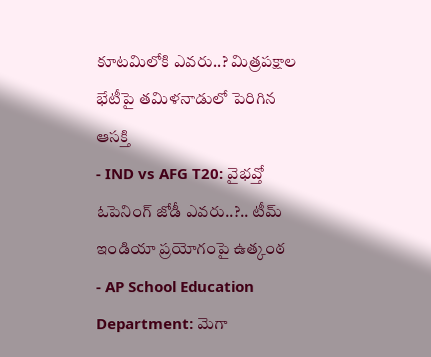కూటమిలోకి ఎవరు..? మిత్రపక్షాల భేటీపై తమిళనాడులో పెరిగిన ఆసక్తి
- IND vs AFG T20: వైభవ్తో ఓపెనింగ్ జోడీ ఎవరు..?.. టీమ్ ఇండియా ప్రయోగంపై ఉత్కంఠ
- AP School Education Department: మెగా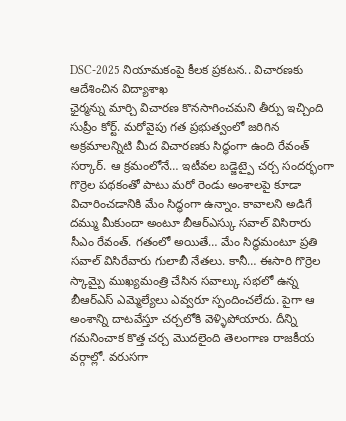DSC-2025 నియామకంపై కీలక ప్రకటన.. విచారణకు ఆదేశించిన విద్యాశాఖ
ఛైర్మన్ను మార్చి విచారణ కొనసాగించమని తీర్పు ఇచ్చింది సుప్రీం కోర్ట్. మరోవైపు గత ప్రభుత్వంలో జరిగిన అక్రమాలన్నిటి మీద విచారణకు సిద్ధంగా ఉంది రేవంత్ సర్కార్. ఆ క్రమంలోనే… ఇటీవల బడ్జెట్పై చర్చ సందర్భంగా గొర్రెల పథకంతో పాటు మరో రెండు అంశాలపై కూడా విచారించడానికి మేం సిద్ధంగా ఉన్నాం. కావాలని అడిగే దమ్ము మీకుందా అంటూ బీఆర్ఎస్కు సవాల్ విసిరారు సీఎం రేవంత్. గతంలో అయితే… మేం సిద్ధమంటూ ప్రతి సవాల్ విసిరేవారు గులాబీ నేతలు. కానీ… ఈసారి గొర్రెల స్కామ్పై ముఖ్యమంత్రి చేసిన సవాల్కు సభలో ఉన్న బీఆర్ఎస్ ఎమ్మెల్యేలు ఎవ్వరూ స్పందించలేదు. పైగా ఆ అంశాన్ని దాటవేస్తూ చర్చలోకి వెళ్ళిపోయారు. దీన్ని గమనించాక కొత్త చర్చ మొదలైంది తెలంగాణ రాజకీయ వర్గాల్లో. వరుసగా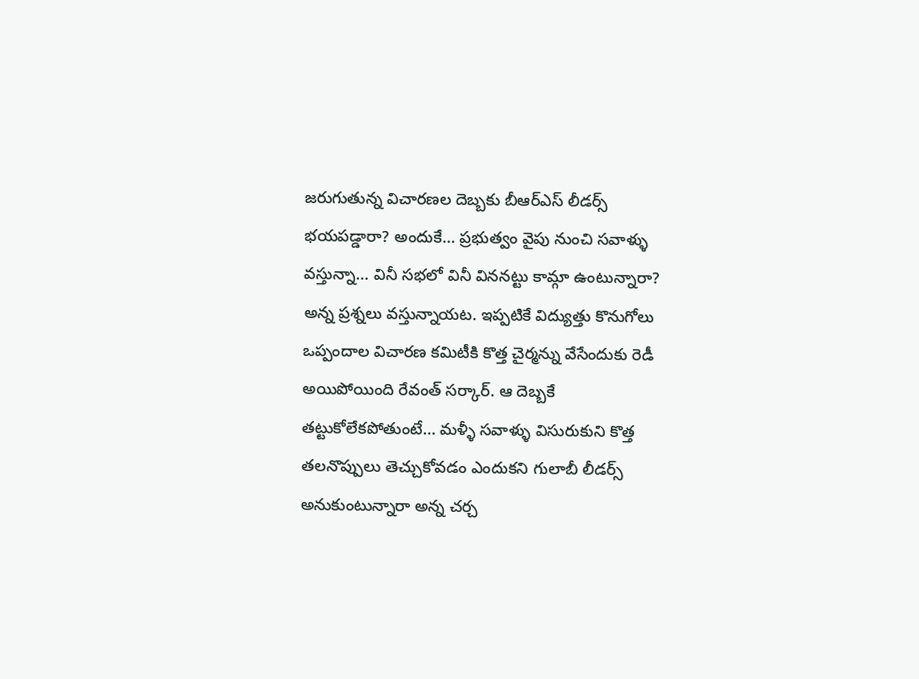జరుగుతున్న విచారణల దెబ్బకు బీఆర్ఎస్ లీడర్స్ భయపడ్డారా? అందుకే… ప్రభుత్వం వైపు నుంచి సవాళ్ళు వస్తున్నా… వినీ సభలో వినీ విననట్టు కామ్గా ఉంటున్నారా? అన్న ప్రశ్నలు వస్తున్నాయట. ఇప్పటికే విద్యుత్తు కొనుగోలు ఒప్పందాల విచారణ కమిటీకి కొత్త చైర్మన్ను వేసేందుకు రెడీ అయిపోయింది రేవంత్ సర్కార్. ఆ దెబ్బకే తట్టుకోలేకపోతుంటే… మళ్ళీ సవాళ్ళు విసురుకుని కొత్త తలనొప్పులు తెచ్చుకోవడం ఎందుకని గులాబీ లీడర్స్ అనుకుంటున్నారా అన్న చర్చ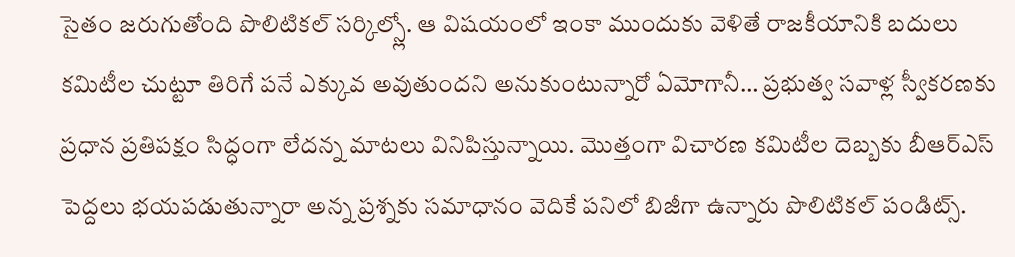సైతం జరుగుతోంది పొలిటికల్ సర్కిల్స్లో. ఆ విషయంలో ఇంకా ముందుకు వెళితే రాజకీయానికి బదులు కమిటీల చుట్టూ తిరిగే పనే ఎక్కువ అవుతుందని అనుకుంటున్నారో ఏమోగానీ… ప్రభుత్వ సవాళ్ల స్వీకరణకు ప్రధాన ప్రతిపక్షం సిద్ధంగా లేదన్న మాటలు వినిపిస్తున్నాయి. మొత్తంగా విచారణ కమిటీల దెబ్బకు బీఆర్ఎస్ పెద్దలు భయపడుతున్నారా అన్న ప్రశ్నకు సమాధానం వెదికే పనిలో బిజీగా ఉన్నారు పొలిటికల్ పండిట్స్.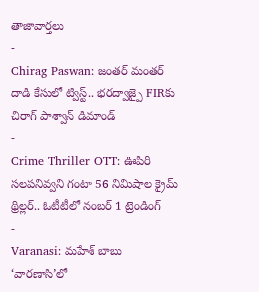తాజావార్తలు
-
Chirag Paswan: జంతర్ మంతర్ దాడి కేసులో ట్విస్ట్.. భరద్వాజ్పై FIRకు చిరాగ్ పాశ్వాన్ డిమాండ్
-
Crime Thriller OTT: ఊపిరి సలపనివ్వని గంటా 56 నిమిషాల క్రైమ్ థ్రిల్లర్.. ఓటీటీలో నంబర్ 1 ట్రెండింగ్
-
Varanasi: మహేశ్ బాబు ‘వారణాసి’లో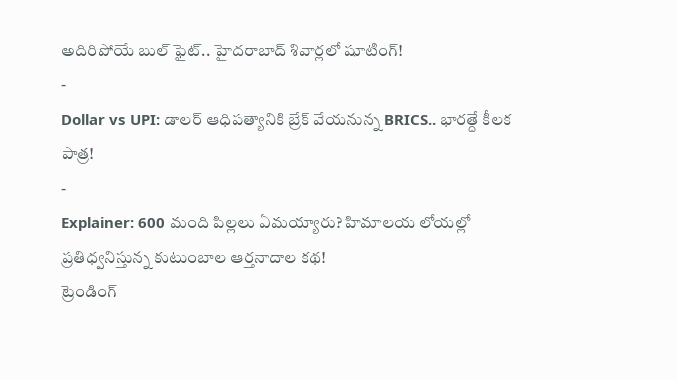అదిరిపోయే బుల్ ఫైట్.. హైదరాబాద్ శివార్లలో షూటింగ్!
-
Dollar vs UPI: డాలర్ ఆధిపత్యానికి బ్రేక్ వేయనున్న BRICS.. భారత్దే కీలక పాత్ర!
-
Explainer: 600 మంది పిల్లలు ఏమయ్యారు? హిమాలయ లోయల్లో ప్రతిధ్వనిస్తున్న కుటుంబాల ఆర్తనాదాల కథ!
ట్రెండింగ్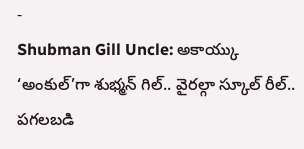-
Shubman Gill Uncle: అకాయ్కు ‘అంకుల్’గా శుభ్మన్ గిల్.. వైరల్గా స్కూల్ రీల్.. పగలబడి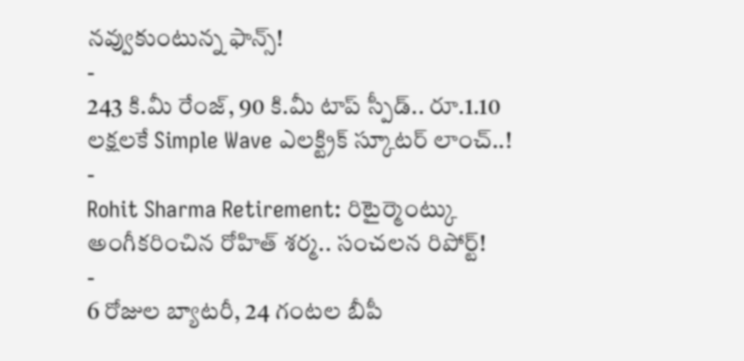నవ్వుకుంటున్న ఫాన్స్!
-
243 కి.మీ రేంజ్, 90 కి.మీ టాప్ స్పీడ్.. రూ.1.10 లక్షలకే Simple Wave ఎలక్ట్రిక్ స్కూటర్ లాంచ్..!
-
Rohit Sharma Retirement: రిటైర్మెంట్కు అంగీకరించిన రోహిత్ శర్మ.. సంచలన రిపోర్ట్!
-
6 రోజుల బ్యాటరీ, 24 గంటల బీపీ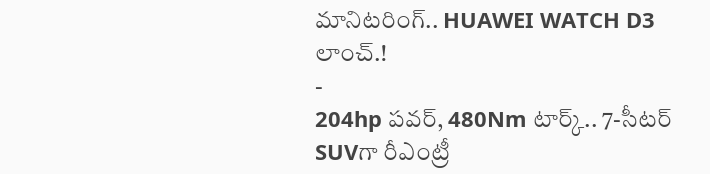మానిటరింగ్.. HUAWEI WATCH D3 లాంచ్.!
-
204hp పవర్, 480Nm టార్క్.. 7-సీటర్ SUVగా రీఎంట్రీ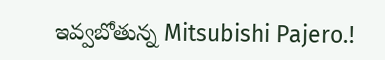ఇవ్వబోతున్న Mitsubishi Pajero.!